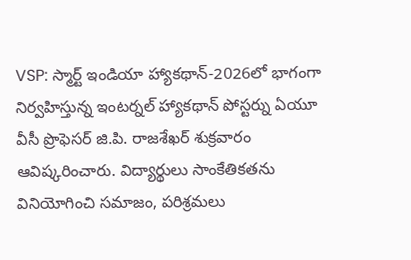VSP: స్మార్ట్ ఇండియా హ్యాకథాన్-2026లో భాగంగా నిర్వహిస్తున్న ఇంటర్నల్ హ్యాకథాన్ పోస్టర్ను ఏయూ వీసీ ప్రొఫెసర్ జి.పి. రాజశేఖర్ శుక్రవారం ఆవిష్కరించారు. విద్యార్థులు సాంకేతికతను వినియోగించి సమాజం, పరిశ్రమలు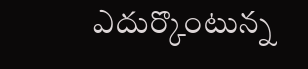ఎదుర్కొంటున్న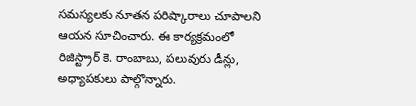సమస్యలకు నూతన పరిష్కారాలు చూపాలని ఆయన సూచించారు. ఈ కార్యక్రమంలో రిజిస్ట్రార్ కె. రాంబాబు, పలువురు డీన్లు, అధ్యాపకులు పాల్గొన్నారు.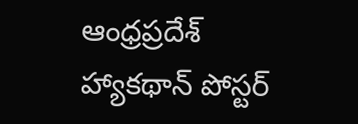ఆంధ్రప్రదేశ్
హ్యాకథాన్ పోస్టర్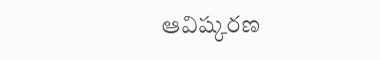ఆవిష్కరణ